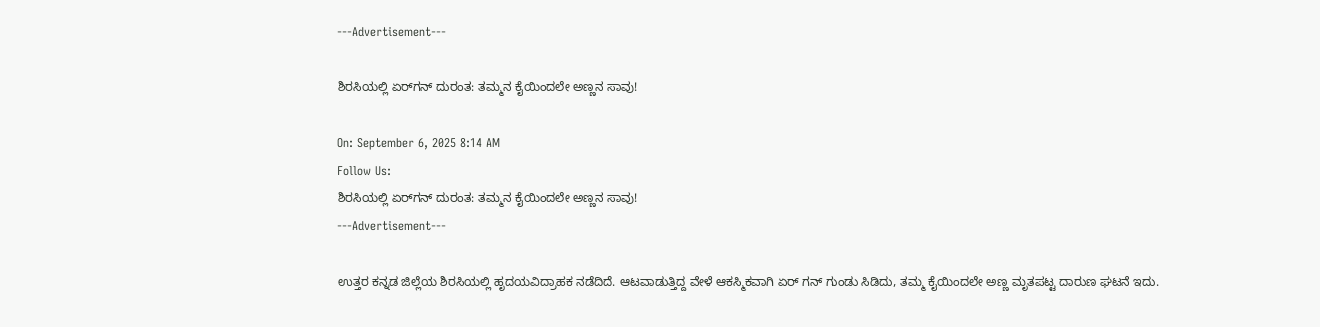---Advertisement---

ಶಿರಸಿಯಲ್ಲಿ ಏರ್‌ಗನ್ ದುರಂತ: ತಮ್ಮನ ಕೈಯಿಂದಲೇ ಅಣ್ಣನ ಸಾವು!

On: September 6, 2025 8:14 AM
Follow Us:
ಶಿರಸಿಯಲ್ಲಿ ಏರ್‌ಗನ್ ದುರಂತ: ತಮ್ಮನ ಕೈಯಿಂದಲೇ ಅಣ್ಣನ ಸಾವು!
---Advertisement---

ಉತ್ತರ ಕನ್ನಡ ಜಿಲ್ಲೆಯ ಶಿರಸಿಯಲ್ಲಿ ಹೃದಯವಿದ್ರಾಹಕ ನಡೆದಿದೆ. ಆಟವಾಡುತ್ತಿದ್ದ ವೇಳೆ ಆಕಸ್ಮಿಕವಾಗಿ ಏರ್ ಗನ್ ಗುಂಡು ಸಿಡಿದು, ತಮ್ಮ ಕೈಯಿಂದಲೇ ಅಣ್ಣ ಮೃತಪಟ್ಟ ದಾರುಣ ಘಟನೆ ಇದು.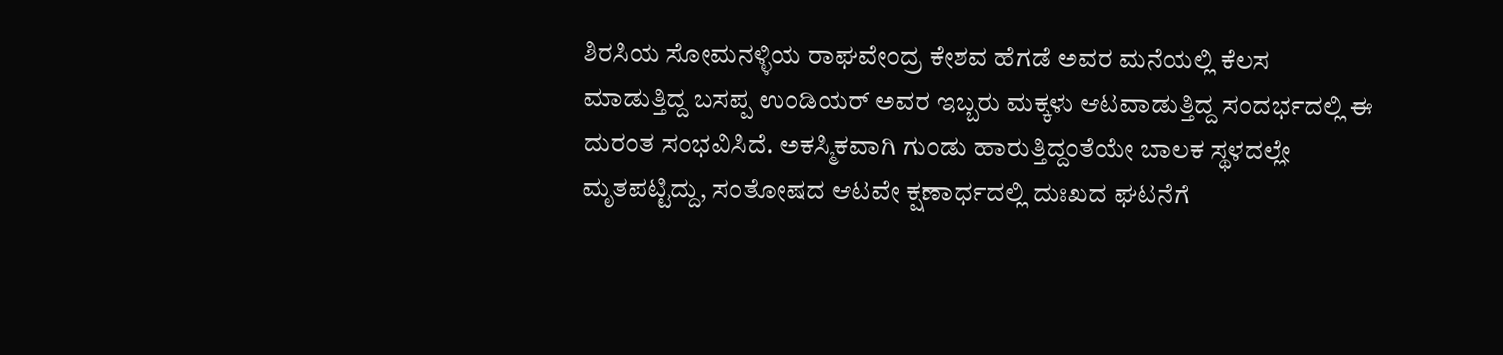ಶಿರಸಿಯ ಸೋಮನಳ್ಳಿಯ ರಾಘವೇಂದ್ರ ಕೇಶವ ಹೆಗಡೆ ಅವರ ಮನೆಯಲ್ಲಿ ಕೆಲಸ ಮಾಡುತ್ತಿದ್ದ ಬಸಪ್ಪ ಉಂಡಿಯರ್ ಅವರ ಇಬ್ಬರು ಮಕ್ಕಳು ಆಟವಾಡುತ್ತಿದ್ದ ಸಂದರ್ಭದಲ್ಲಿ ಈ ದುರಂತ ಸಂಭವಿಸಿದೆ. ಅಕಸ್ಮಿಕವಾಗಿ ಗುಂಡು ಹಾರುತ್ತಿದ್ದಂತೆಯೇ ಬಾಲಕ ಸ್ಥಳದಲ್ಲೇ ಮೃತಪಟ್ಟಿದ್ದು, ಸಂತೋಷದ ಆಟವೇ ಕ್ಷಣಾರ್ಧದಲ್ಲಿ ದುಃಖದ ಘಟನೆಗೆ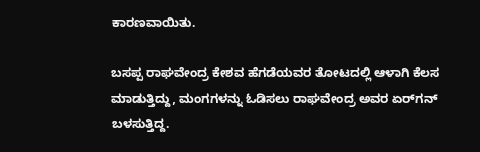ಕಾರಣವಾಯಿತು.

ಬಸಪ್ಪ ರಾಘವೇಂದ್ರ ಕೇಶವ ಹೆಗಡೆಯವರ ತೋಟದಲ್ಲಿ ಆಳಾಗಿ ಕೆಲಸ ಮಾಡುತ್ತಿದ್ದು, ಮಂಗಗಳನ್ನು ಓಡಿಸಲು ರಾಘವೇಂದ್ರ ಅವರ ಏರ್‌ಗನ್ ಬಳಸುತ್ತಿದ್ದ.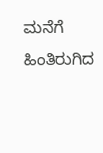ಮನೆಗೆ ಹಿಂತಿರುಗಿದ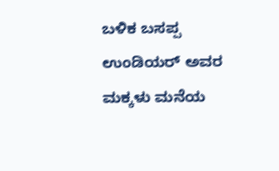ಬಳಿಕ ಬಸಪ್ಪ ಉಂಡಿಯರ್ ಅವರ ಮಕ್ಕಳು ಮನೆಯ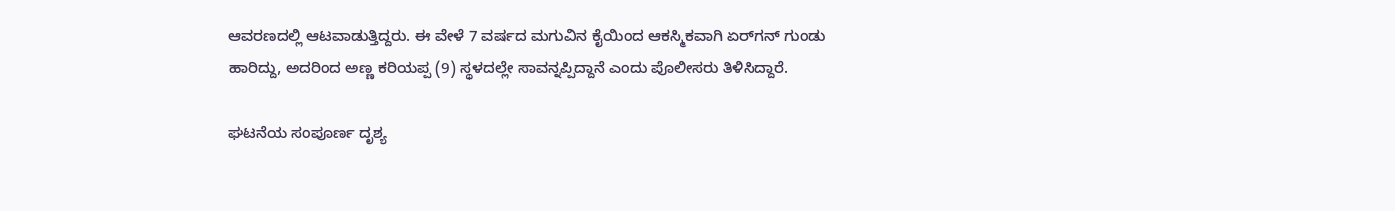ಆವರಣದಲ್ಲಿ ಆಟವಾಡುತ್ತಿದ್ದರು. ಈ ವೇಳೆ 7 ವರ್ಷದ ಮಗುವಿನ ಕೈಯಿಂದ ಆಕಸ್ಮಿಕವಾಗಿ ಏರ್‌ಗನ್ ಗುಂಡು ಹಾರಿದ್ದು, ಅದರಿಂದ ಅಣ್ಣ ಕರಿಯಪ್ಪ (9) ಸ್ಥಳದಲ್ಲೇ ಸಾವನ್ನಪ್ಪಿದ್ದಾನೆ ಎಂದು ಪೊಲೀಸರು ತಿಳಿಸಿದ್ದಾರೆ.

ಘಟನೆಯ ಸಂಪೂರ್ಣ ದೃಶ್ಯ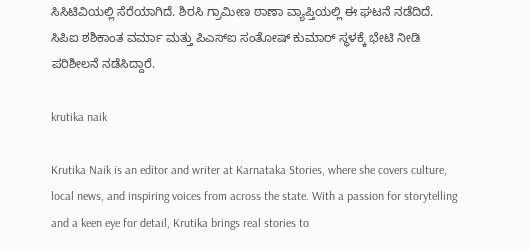ಸಿಸಿಟಿವಿಯಲ್ಲಿ ಸೆರೆಯಾಗಿದೆ. ಶಿರಸಿ ಗ್ರಾಮೀಣ ಠಾಣಾ ವ್ಯಾಪ್ತಿಯಲ್ಲಿ ಈ ಘಟನೆ ನಡೆದಿದೆ. ಸಿಪಿಐ ಶಶಿಕಾಂತ ವರ್ಮಾ ಮತ್ತು ಪಿಎಸ್‌ಐ ಸಂತೋಷ್ ಕುಮಾರ್ ಸ್ಥಳಕ್ಕೆ ಭೇಟಿ ನೀಡಿ ಪರಿಶೀಲನೆ ನಡೆಸಿದ್ದಾರೆ.

krutika naik

Krutika Naik is an editor and writer at Karnataka Stories, where she covers culture, local news, and inspiring voices from across the state. With a passion for storytelling and a keen eye for detail, Krutika brings real stories to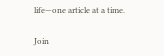life—one article at a time.

Join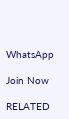WhatsApp

Join Now

RELATED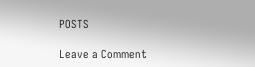POSTS

Leave a Comment